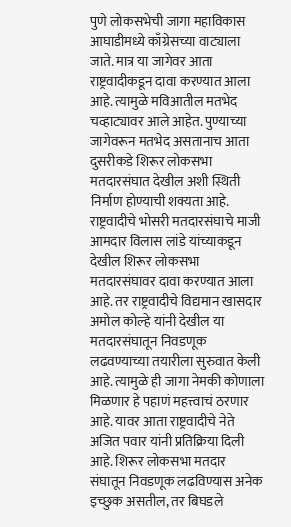पुणे लोकसभेची जागा महाविकास आघाडीमध्ये काँग्रेसच्या वाट्याला जाते. मात्र या जागेवर आता राष्ट्रवादीकडून दावा करण्यात आला आहे. त्यामुळे मविआतील मतभेद चव्हाट्यावर आले आहेत. पुण्याच्या जागेवरून मतभेद असतानाच आता दुसरीकडे शिरूर लोकसभा मतदारसंघात देखील अशी स्थिती निर्माण होण्याची शक्यता आहे.
राष्ट्रवादीचे भोसरी मतदारसंघाचे माजी आमदार विलास लांडे यांच्याकडून देखील शिरूर लोकसभा मतदारसंघावर दावा करण्यात आला आहे. तर राष्ट्रवादीचे विद्यमान खासदार अमोल कोल्हे यांनी देखील या मतदारसंघातून निवडणूक लढवण्याच्या तयारीला सुरुवात केली आहे. त्यामुळे ही जागा नेमकी कोणाला मिळणार हे पहाणं महत्त्वाचं ठरणार आहे. यावर आता राष्ट्रवादीचे नेते अजित पवार यांनी प्रतिक्रिया दिली आहे. शिरूर लोकसभा मतदार संघातून निवडणूक लढविण्यास अनेक इच्छुक असतील, तर बिघडले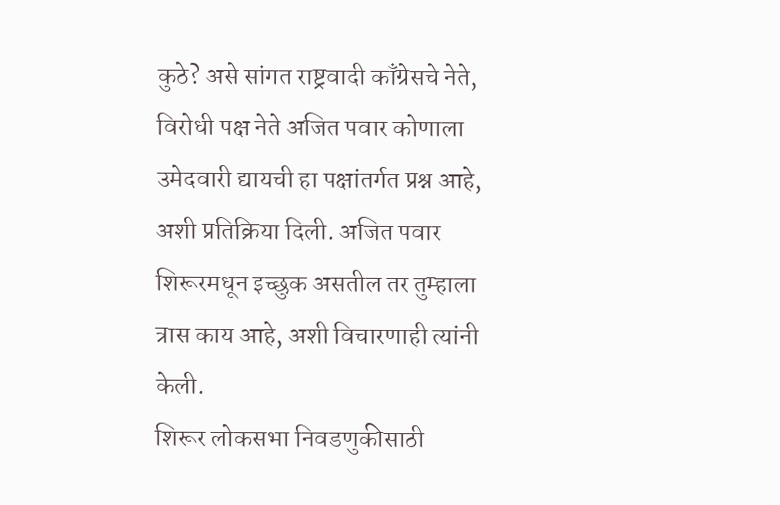कुठे? असे सांगत राष्ट्रवादी काँग्रेसचे नेते, विरोधी पक्ष नेते अजित पवार कोणाला उमेदवारी द्यायची हा पक्षांतर्गत प्रश्न आहे, अशी प्रतिक्रिया दिली. अजित पवार शिरूरमधून इच्छुक असतील तर तुम्हाला त्रास काय आहे, अशी विचारणाही त्यांनी केली.
शिरूर लोकसभा निवडणुकीसाठी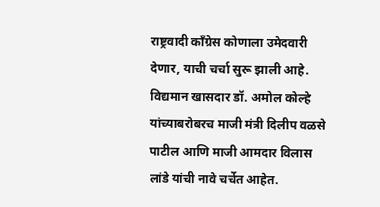राष्ट्रवादी काँग्रेस कोणाला उमेदवारी देणार, याची चर्चा सुरू झाली आहे. विद्यमान खासदार डॉ. अमोल कोल्हे यांच्याबरोबरच माजी मंत्री दिलीप वळसे पाटील आणि माजी आमदार विलास लांडे यांची नावे चर्चेत आहेत.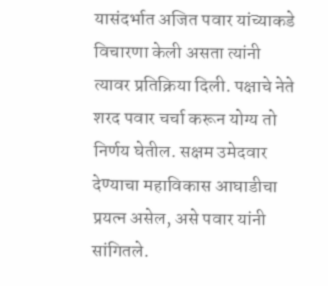यासंदर्भात अजित पवार यांच्याकडे विचारणा केली असता त्यांनी त्यावर प्रतिक्रिया दिली. पक्षाचे नेते शरद पवार चर्चा करून योग्य तो निर्णय घेतील. सक्षम उमेदवार देण्याचा महाविकास आघाडीचा प्रयत्न असेल, असे पवार यांनी सांगितले.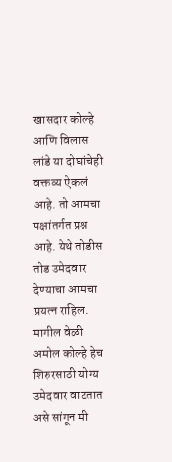खासदार कोल्हे आणि विलास लांडे या दोघांचेही वक्तव्य ऐकलं आहे. तो आमचा पक्षांतर्गत प्रश्न आहे. येथे तोडीस तोड उमेदवार देण्याचा आमचा प्रयत्न राहिल. मागील वेळी अमोल कोल्हे हेच शिरुरसाठी योग्य उमेदवार वाटतात असे सांगून मी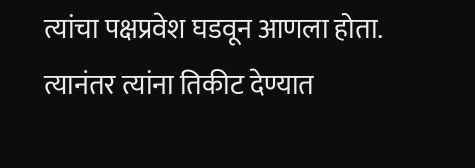त्यांचा पक्षप्रवेश घडवून आणला होता. त्यानंतर त्यांना तिकीट देण्यात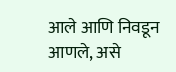आले आणि निवडून आणले, असे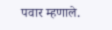पवार म्हणाले.